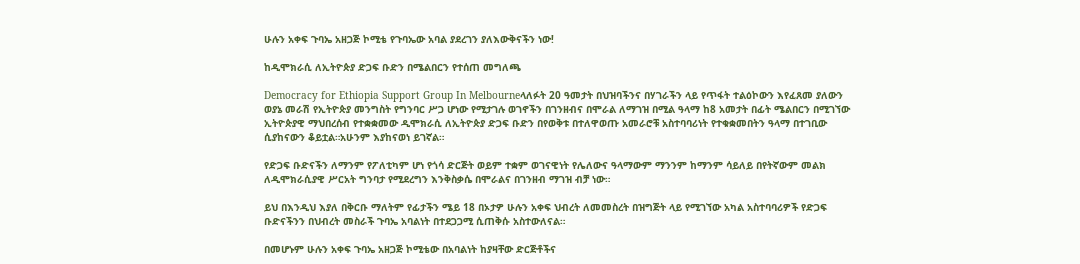ሁሉን አቀፍ ጉባኤ አዘጋጅ ኮሚቴ የጉባኤው አባል ያደረገን ያለእውቅናችን ነው!

ከዲሞክራሲ ለኢትዮጵያ ድጋፍ ቡድን በሜልበርን የተሰጠ መግለጫ

Democracy for Ethiopia Support Group In Melbourneላለፉት 20 ዓመታት በህዝባችንና በሃገራችን ላይ የጥፋት ተልዕኮውን እየፈጸመ ያለውን ወያኔ መራሽ የኢትዮጵያ መንግስት የግንባር ሥጋ ሆነው የሚታገሉ ወገኖችን በገንዘብና በሞራል ለማገዝ በሚል ዓላማ ከ8 አመታት በፊት ሜልበርን በሚገኘው ኢትዮጵያዊ ማህበረሰብ የተቋቋመው ዲሞክራሲ ለኢትዮጵያ ድጋፍ ቡድን በየወቅቱ በተለዋወጡ አመራሮቹ አስተባባሪነት የተቁቋመበትን ዓላማ በተገቢው ሲያከናውን ቆይቷል።አሁንም እያከናወነ ይገኛል።

የድጋፍ ቡድናችን ለማንም የፖለቲካም ሆነ የጎሳ ድርጅት ወይም ተቋም ወገናዊነት የሌለውና ዓላማውም ማንንም ከማንም ሳይለይ በየትኛውም መልክ ለዲሞክራሲያዊ ሥርአት ግንባታ የሚደረግን እንቅስቃሴ በሞራልና በገንዘብ ማገዝ ብቻ ነው።

ይህ በእንዲህ እያለ በቅርቡ ማለትም የፊታችን ሜይ 18 በኦታዎ ሁሉን አቀፍ ህብረት ለመመስረት በዝግጅት ላይ የሚገኘው አካል አስተባባሪዎች የድጋፍ ቡድናችንን በህብረት መስራች ጉባኤ አባልነት በተደጋጋሚ ሲጠቅሱ አስተውለናል።

በመሆኑም ሁሉን አቀፍ ጉባኤ አዘጋጅ ኮሚቴው በአባልነት ከያዛቸው ድርጅቶችና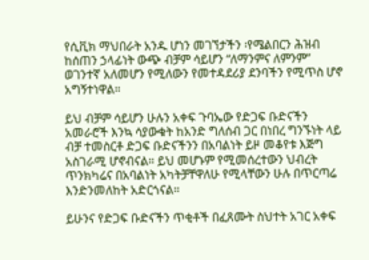የሲቪክ ማህበራት አንዱ ሆነን መገኘታችን ፡የሜልበርን ሕዝብ ከሰጠን ኃላፊነት ውጭ ብቻም ሳይሆን “ለማንምና ለምንም” ወገንተኛ አለመሆን የሚለውን የመተዳደሪያ ደንባችን የሚጥስ ሆኖ አግኝተነዋል።

ይህ ብቻም ሳይሆን ሁሉን አቀፍ ጉባኤው የድጋፍ ቡድናችን አመራሮች እንኳ ሳያውቁት ከአንድ ግለሰብ ጋር በነበረ ግንኙነት ላይ ብቻ ተመስርቶ ድጋፍ ቡድናችንን በአባልነት ይዞ መቆየቱ እጅግ አስገራሚ ሆኖብናል። ይህ መሆኑም የሚመሰረተውን ህብረት ጥንክካሬና በአባልነት አካትቻቸዋለሁ የሚላቸውን ሁሉ በጥርጣሬ እንድንመለከት አድርጎናል።

ይሁንና የድጋፍ ቡድናችን ጥቂቶች በፈጸሙት ስህተት አገር አቀፍ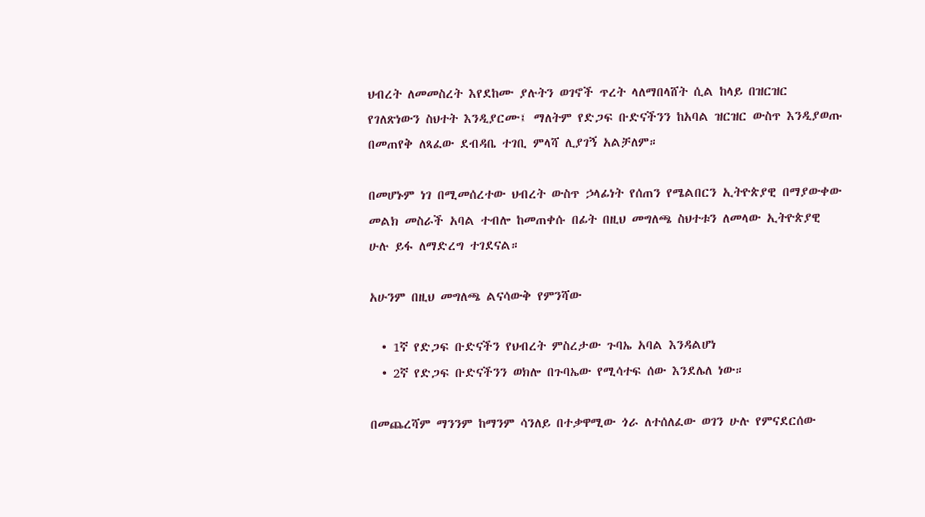ህብረት ለመመስረት እየደከሙ ያሉትን ወገኖች ጥረት ላለማበላሸት ሲል ከላይ በዝርዝር የገለጽነውን ስህተት እንዲያርሙ፤ ማለትም የድጋፍ ቡድናችንን ከአባል ዝርዝር ውስጥ እንዲያወጡ በመጠየቅ ለጻፈው ደብዳቤ ተገቢ ምላሻ ሊያገኝ አልቻለም።

በመሆኑም ነገ በሚመሰረተው ህብረት ውስጥ ኃላፊነት የሰጠን የሜልበርን ኢትዮጵያዊ በማያውቀው መልክ መስራች አባል ተብሎ ከመጠቀሱ በፊት በዚህ መግለጫ ስህተቱን ለመላው ኢትዮጵያዊ ሁሉ ይፋ ለማድረግ ተገደናል።

አሁንም በዚህ መግለጫ ልናሳውቅ የምንሻው

  • 1ኛ የድጋፍ ቡድናችን የህብረት ምስረታው ጉባኤ አባል እንዳልሆነ
  • 2ኛ የድጋፍ ቡድናችንን ወክሎ በጉባኤው የሚሳተፍ ሰው እንደሌለ ነው።

በመጨረሻም ማንንም ከማንም ሳንለይ በተቃዋሚው ጎራ ለተሰለፈው ወገን ሁሉ የምናደርሰው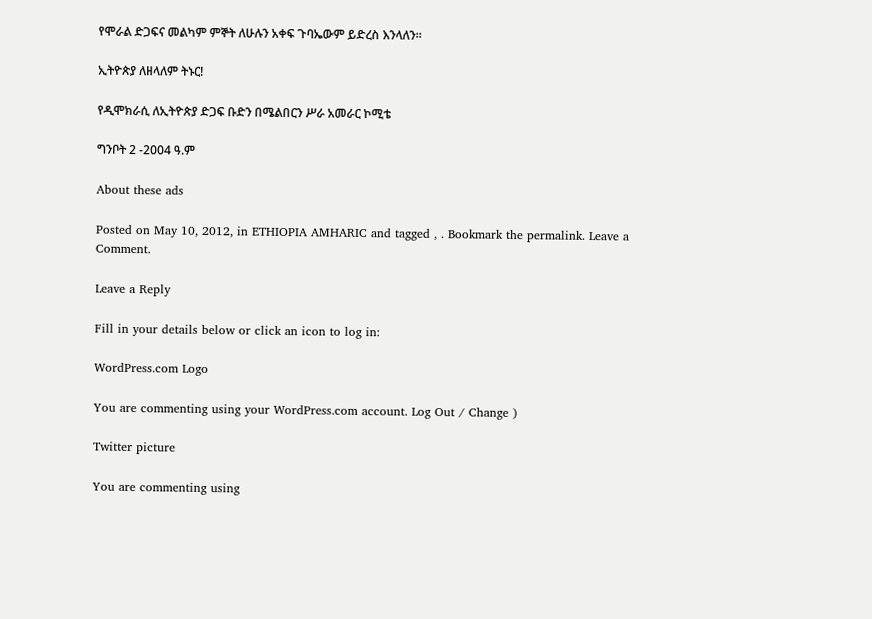የሞራል ድጋፍና መልካም ምኞት ለሁሉን አቀፍ ጉባኤውም ይድረስ እንላለን።

ኢትዮጵያ ለዘላለም ትኑር!

የዲሞክራሲ ለኢትዮጵያ ድጋፍ ቡድን በሜልበርን ሥራ አመራር ኮሚቴ

ግንቦት 2 -2004 ዓ.ም

About these ads

Posted on May 10, 2012, in ETHIOPIA AMHARIC and tagged , . Bookmark the permalink. Leave a Comment.

Leave a Reply

Fill in your details below or click an icon to log in:

WordPress.com Logo

You are commenting using your WordPress.com account. Log Out / Change )

Twitter picture

You are commenting using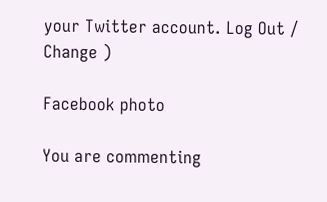your Twitter account. Log Out / Change )

Facebook photo

You are commenting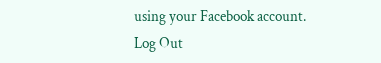using your Facebook account. Log Out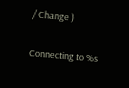/ Change )

Connecting to %s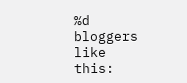%d bloggers like this: